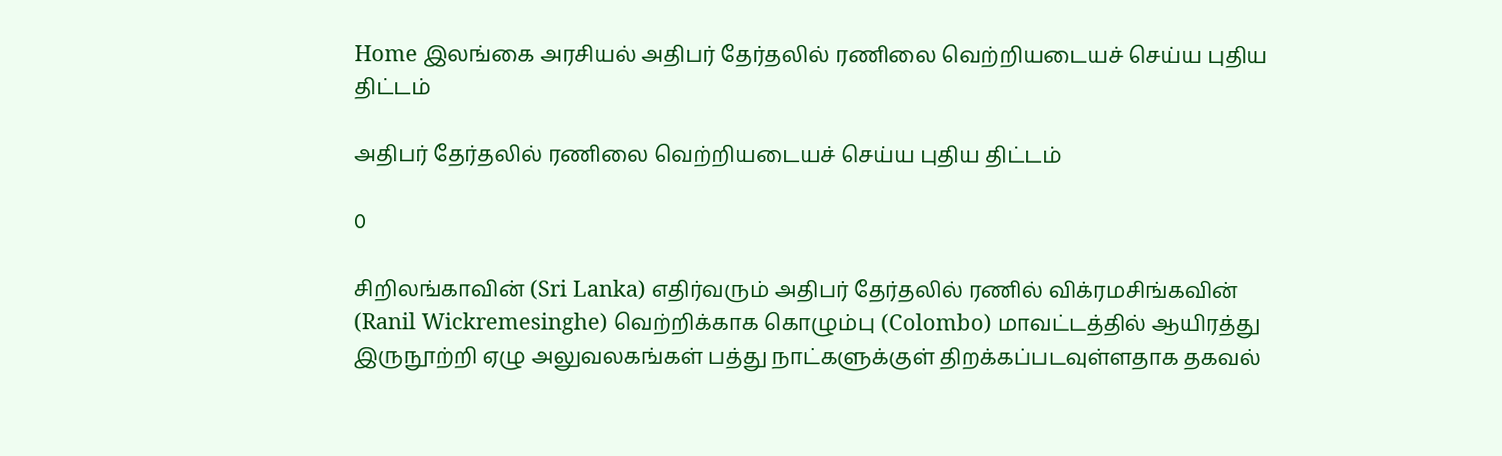Home இலங்கை அரசியல் அதிபர் தேர்தலில் ரணிலை வெற்றியடையச் செய்ய புதிய திட்டம்

அதிபர் தேர்தலில் ரணிலை வெற்றியடையச் செய்ய புதிய திட்டம்

0

சிறிலங்காவின் (Sri Lanka) எதிர்வரும் அதிபர் தேர்தலில் ரணில் விக்ரமசிங்கவின் (Ranil Wickremesinghe) வெற்றிக்காக கொழும்பு (Colombo) மாவட்டத்தில் ஆயிரத்து இருநூற்றி ஏழு அலுவலகங்கள் பத்து நாட்களுக்குள் திறக்கப்படவுள்ளதாக தகவல்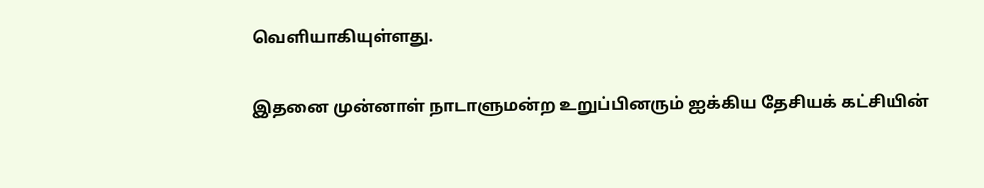வெளியாகியுள்ளது.

இதனை முன்னாள் நாடாளுமன்ற உறுப்பினரும் ஐக்கிய தேசியக் கட்சியின்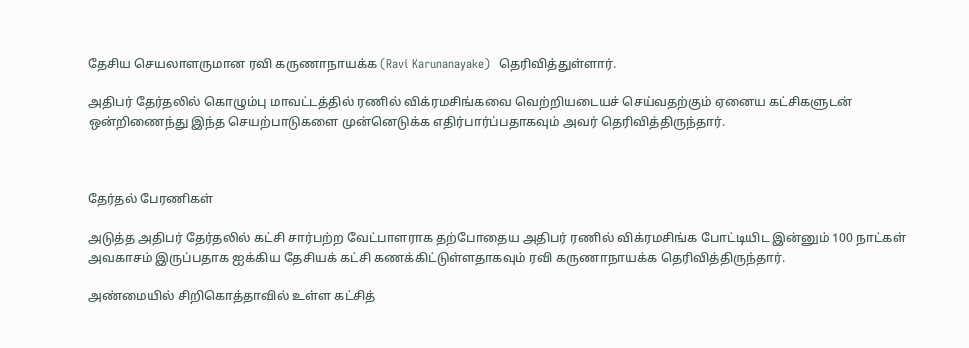தேசிய செயலாளருமான ரவி கருணாநாயக்க (Ravi Karunanayake)  தெரிவித்துள்ளார்.

அதிபர் தேர்தலில் கொழும்பு மாவட்டத்தில் ரணில் விக்ரமசிங்கவை வெற்றியடையச் செய்வதற்கும் ஏனைய கட்சிகளுடன் ஒன்றிணைந்து இந்த செயற்பாடுகளை முன்னெடுக்க எதிர்பார்ப்பதாகவும் அவர் தெரிவித்திருந்தார்.



தேர்தல் பேரணிகள்

அடுத்த அதிபர் தேர்தலில் கட்சி சார்பற்ற வேட்பாளராக தற்போதைய அதிபர் ரணில் விக்ரமசிங்க போட்டியிட இன்னும் 100 நாட்கள் அவகாசம் இருப்பதாக ஐக்கிய தேசியக் கட்சி கணக்கிட்டுள்ளதாகவும் ரவி கருணாநாயக்க தெரிவித்திருந்தார்.

அண்மையில் சிறிகொத்தாவில் உள்ள கட்சித்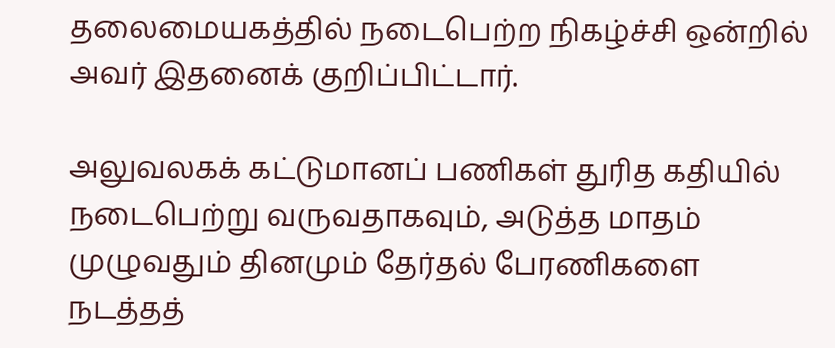தலைமையகத்தில் நடைபெற்ற நிகழ்ச்சி ஒன்றில் அவர் இதனைக் குறிப்பிட்டார்.

அலுவலகக் கட்டுமானப் பணிகள் துரித கதியில் நடைபெற்று வருவதாகவும், அடுத்த மாதம் முழுவதும் தினமும் தேர்தல் பேரணிகளை நடத்தத்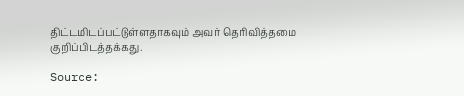திட்டமிடப்பட்டுள்ளதாகவும் அவர் தெரிவித்தமை குறிப்பிடத்தக்கது.

Source: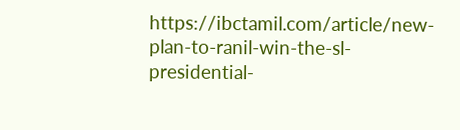https://ibctamil.com/article/new-plan-to-ranil-win-the-sl-presidential-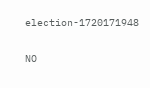election-1720171948

NO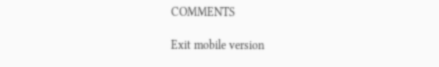COMMENTS

Exit mobile version